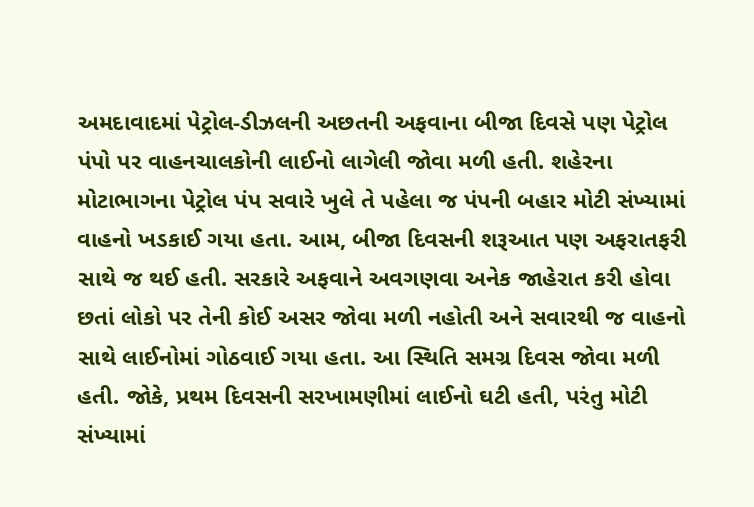અમદાવાદમાં પેટ્રોલ-ડીઝલની અછતની અફવાના બીજા દિવસે પણ પેટ્રોલ પંપો પર વાહનચાલકોની લાઈનો લાગેલી જોવા મળી હતી. શહેરના મોટાભાગના પેટ્રોલ પંપ સવારે ખુલે તે પહેલા જ પંપની બહાર મોટી સંખ્યામાં વાહનો ખડકાઈ ગયા હતા. આમ, બીજા દિવસની શરૂઆત પણ અફરાતફરી સાથે જ થઈ હતી. સરકારે અફવાને અવગણવા અનેક જાહેરાત કરી હોવા છતાં લોકો પર તેની કોઈ અસર જોવા મળી નહોતી અને સવારથી જ વાહનો સાથે લાઈનોમાં ગોઠવાઈ ગયા હતા. આ સ્થિતિ સમગ્ર દિવસ જોવા મળી હતી. જોકે, પ્રથમ દિવસની સરખામણીમાં લાઈનો ઘટી હતી, પરંતુ મોટી સંખ્યામાં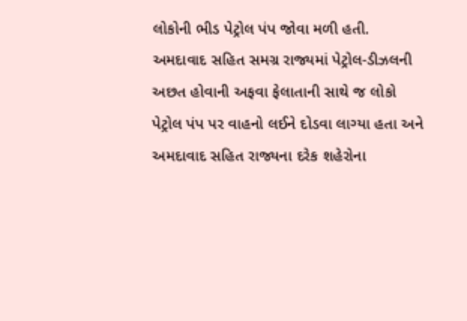લોકોની ભીડ પેટ્રોલ પંપ જોવા મળી હતી.
અમદાવાદ સહિત સમગ્ર રાજ્યમાં પેટ્રોલ-ડીઝલની અછત હોવાની અફવા ફેલાતાની સાથે જ લોકો પેટ્રોલ પંપ પર વાહનો લઈને દોડવા લાગ્યા હતા અને અમદાવાદ સહિત રાજ્યના દરેક શહેરોના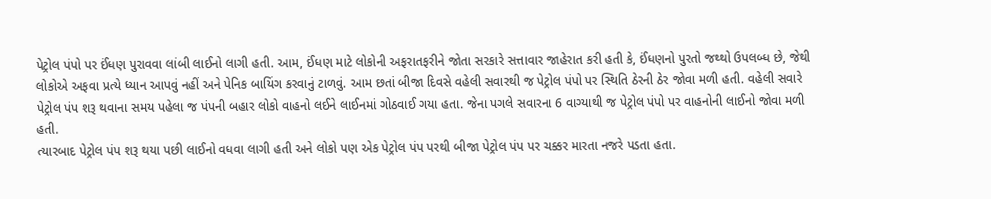પેટ્રોલ પંપો પર ઈંધણ પુરાવવા લાંબી લાઈનો લાગી હતી. આમ, ઈંધણ માટે લોકોની અફરાતફરીને જોતા સરકારે સત્તાવાર જાહેરાત કરી હતી કે, ઈંધણનો પુરતો જથ્થો ઉપલબ્ધ છે, જેથી લોકોએ અફવા પ્રત્યે ધ્યાન આપવું નહીં અને પેનિક બાયિંગ કરવાનું ટાળવું. આમ છતાં બીજા દિવસે વહેલી સવારથી જ પેટ્રોલ પંપો પર સ્થિતિ ઠેરની ઠેર જોવા મળી હતી. વહેલી સવારે પેટ્રોલ પંપ શરૂ થવાના સમય પહેલા જ પંપની બહાર લોકો વાહનો લઈને લાઈનમાં ગોઠવાઈ ગયા હતા. જેના પગલે સવારના 6 વાગ્યાથી જ પેટ્રોલ પંપો પર વાહનોની લાઈનો જોવા મળી હતી.
ત્યારબાદ પેટ્રોલ પંપ શરૂ થયા પછી લાઈનો વધવા લાગી હતી અને લોકો પણ એક પેટ્રોલ પંપ પરથી બીજા પેટ્રોલ પંપ પર ચક્કર મારતા નજરે પડતા હતા.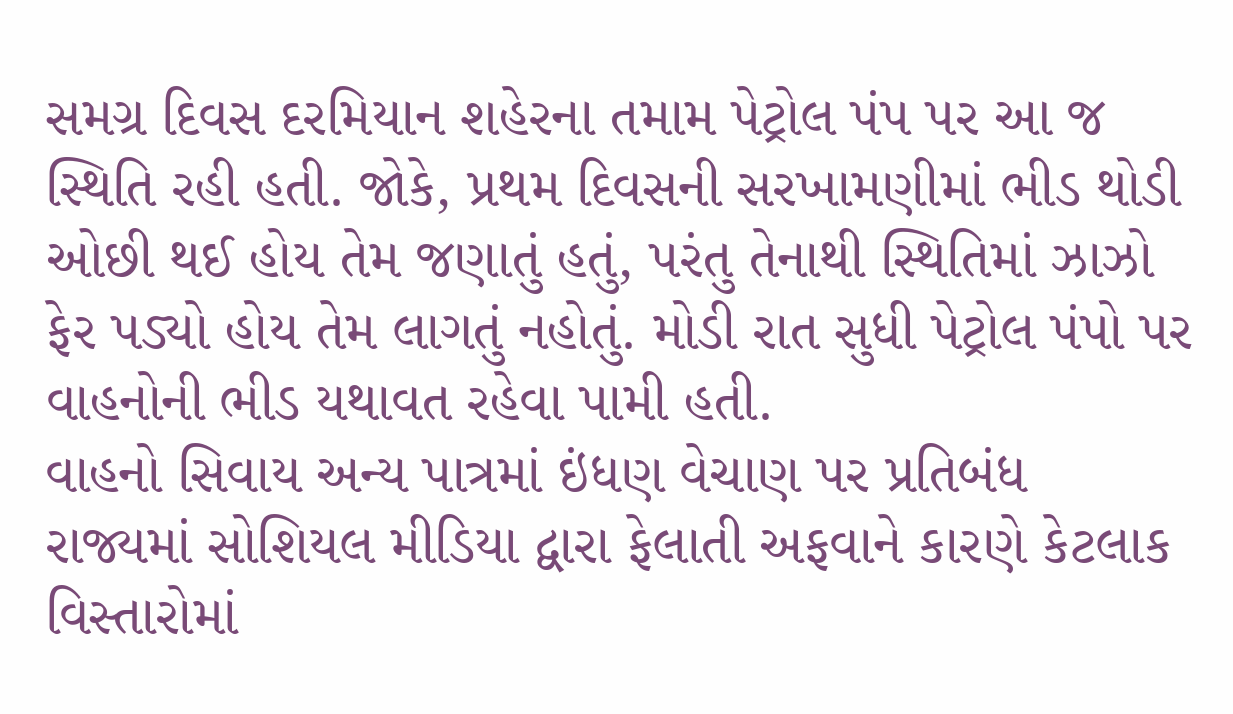સમગ્ર દિવસ દરમિયાન શહેરના તમામ પેટ્રોલ પંપ પર આ જ સ્થિતિ રહી હતી. જોકે, પ્રથમ દિવસની સરખામણીમાં ભીડ થોડી ઓછી થઈ હોય તેમ જણાતું હતું, પરંતુ તેનાથી સ્થિતિમાં ઝાઝો ફેર પડ્યો હોય તેમ લાગતું નહોતું. મોડી રાત સુધી પેટ્રોલ પંપો પર વાહનોની ભીડ યથાવત રહેવા પામી હતી.
વાહનો સિવાય અન્ય પાત્રમાં ઇંધણ વેચાણ પર પ્રતિબંધ
રાજ્યમાં સોશિયલ મીડિયા દ્વારા ફેલાતી અફવાને કારણે કેટલાક વિસ્તારોમાં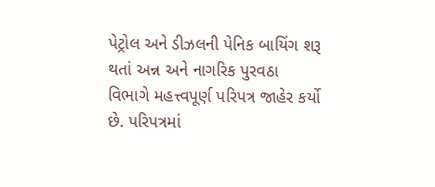પેટ્રોલ અને ડીઝલની પેનિક બાયિંગ શરૂ થતાં અન્ન અને નાગરિક પુરવઠા વિભાગે મહત્ત્વપૂર્ણ પરિપત્ર જાહેર કર્યો છે. પરિપત્રમાં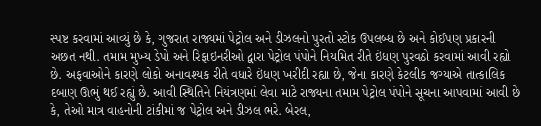સ્પષ્ટ કરવામાં આવ્યું છે કે, ગુજરાત રાજ્યમાં પેટ્રોલ અને ડીઝલનો પુરતો સ્ટોક ઉપલબ્ધ છે અને કોઈપણ પ્રકારની અછત નથી. તમામ મુખ્ય ડેપો અને રિફાઇનરીઓ દ્વારા પેટ્રોલ પંપોને નિયમિત રીતે ઇંધણ પુરવઠો કરવામાં આવી રહ્યો છે. અફવાઓને કારણે લોકો અનાવશ્યક રીતે વધારે ઇંધણ ખરીદી રહ્યા છે, જેના કારણે કેટલીક જગ્યાએ તાત્કાલિક દબાણ ઊભું થઈ રહ્યું છે. આવી સ્થિતિને નિયંત્રણમાં લેવા માટે રાજ્યના તમામ પેટ્રોલ પંપોને સૂચના આપવામાં આવી છે કે, તેઓ માત્ર વાહનોની ટાંકીમાં જ પેટ્રોલ અને ડીઝલ ભરે. બેરલ,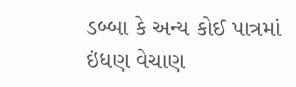ડબ્બા કે અન્ય કોઈ પાત્રમાં ઇંધણ વેચાણ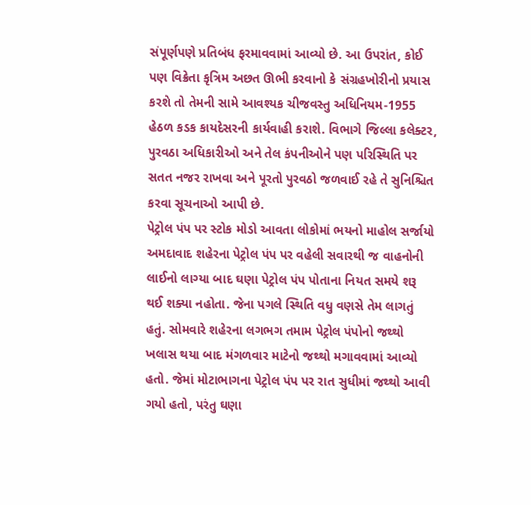સંપૂર્ણપણે પ્રતિબંધ ફરમાવવામાં આવ્યો છે. આ ઉપરાંત, કોઈ પણ વિક્રેતા કૃત્રિમ અછત ઊભી કરવાનો કે સંગ્રહખોરીનો પ્રયાસ કરશે તો તેમની સામે આવશ્યક ચીજવસ્તુ અધિનિયમ-1955 હેઠળ કડક કાયદેસરની કાર્યવાહી કરાશે. વિભાગે જિલ્લા કલેક્ટર, પુરવઠા અધિકારીઓ અને તેલ કંપનીઓને પણ પરિસ્થિતિ પર સતત નજર રાખવા અને પૂરતો પુરવઠો જળવાઈ રહે તે સુનિશ્ચિત કરવા સૂચનાઓ આપી છે.
પેટ્રોલ પંપ પર સ્ટોક મોડો આવતા લોકોમાં ભયનો માહોલ સર્જાયો
અમદાવાદ શહેરના પેટ્રોલ પંપ પર વહેલી સવારથી જ વાહનોની લાઈનો લાગ્યા બાદ ઘણા પેટ્રોલ પંપ પોતાના નિયત સમયે શરૂ થઈ શક્યા નહોતા. જેના પગલે સ્થિતિ વધુ વણસે તેમ લાગતું હતું. સોમવારે શહેરના લગભગ તમામ પેટ્રોલ પંપોનો જથ્થો ખલાસ થયા બાદ મંગળવાર માટેનો જથ્થો મગાવવામાં આવ્યો હતો. જેમાં મોટાભાગના પેટ્રોલ પંપ પર રાત સુધીમાં જથ્થો આવી ગયો હતો, પરંતુ ઘણા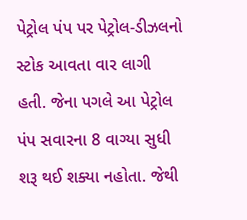પેટ્રોલ પંપ પર પેટ્રોલ-ડીઝલનો સ્ટોક આવતા વાર લાગી હતી. જેના પગલે આ પેટ્રોલ પંપ સવારના 8 વાગ્યા સુધી શરૂ થઈ શક્યા નહોતા. જેથી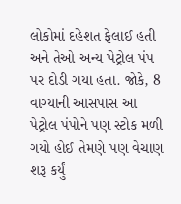લોકોમાં દહેશત ફેલાઈ હતી અને તેઓ અન્ય પેટ્રોલ પંપ પર દોડી ગયા હતા. જોકે, 8 વાગ્યાની આસપાસ આ પેટ્રોલ પંપોને પણ સ્ટોક મળી ગયો હોઈ તેમણે પણ વેચાણ શરૂ કર્યું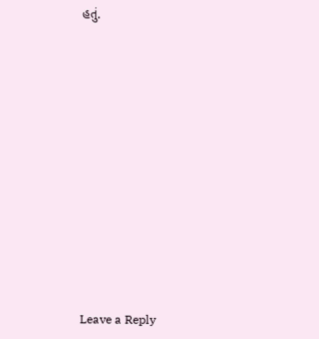હતું.













Leave a Reply